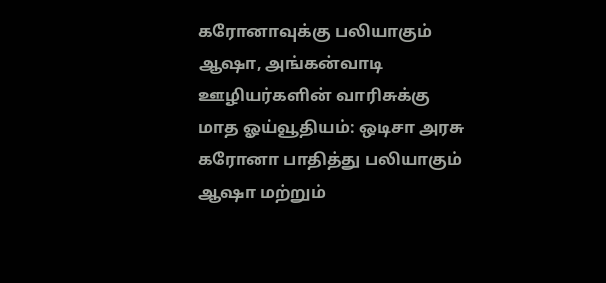கரோனாவுக்கு பலியாகும் ஆஷா, அங்கன்வாடி ஊழியர்களின் வாரிசுக்கு மாத ஓய்வூதியம்: ஒடிசா அரசு
கரோனா பாதித்து பலியாகும் ஆஷா மற்றும்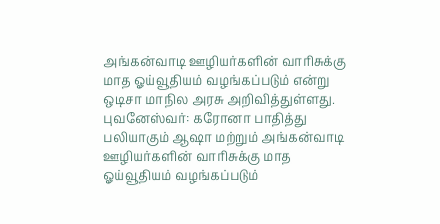அங்கன்வாடி ஊழியர்களின் வாரிசுக்கு மாத ஓய்வூதியம் வழங்கப்படும் என்று ஒடிசா மாநில அரசு அறிவித்துள்ளது.
புவனேஸ்வர்: கரோனா பாதித்து பலியாகும் ஆஷா மற்றும் அங்கன்வாடி ஊழியர்களின் வாரிசுக்கு மாத ஓய்வூதியம் வழங்கப்படும்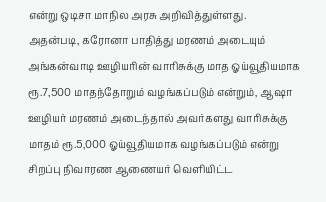என்று ஒடிசா மாநில அரசு அறிவித்துள்ளது.
அதன்படி, கரோனா பாதித்து மரணம் அடையும் அங்கன்வாடி ஊழியரின் வாரிசுக்கு மாத ஓய்வூதியமாக ரூ.7,500 மாதந்தோறும் வழங்கப்படும் என்றும், ஆஷா ஊழியர் மரணம் அடைந்தால் அவர்களது வாரிசுக்கு மாதம் ரூ.5,000 ஓய்வூதியமாக வழங்கப்படும் என்று சிறப்பு நிவாரண ஆணையர் வெளியிட்ட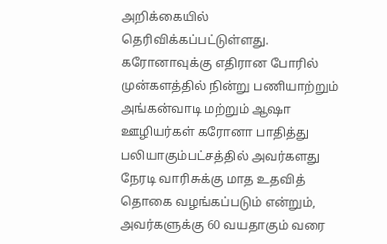அறிக்கையில் தெரிவிக்கப்பட்டுள்ளது.
கரோனாவுக்கு எதிரான போரில் முன்களத்தில் நின்று பணியாற்றும் அங்கன்வாடி மற்றும் ஆஷா ஊழியர்கள் கரோனா பாதித்து பலியாகும்பட்சத்தில் அவர்களது நேரடி வாரிசுக்கு மாத உதவித் தொகை வழங்கப்படும் என்றும், அவர்களுக்கு 60 வயதாகும் வரை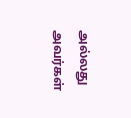அல்லது அவர்கள்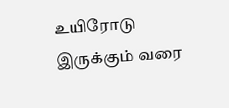உயிரோடு இருக்கும் வரை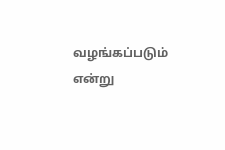வழங்கப்படும் என்று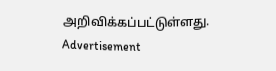அறிவிக்கப்பட்டுள்ளது.
Advertisement